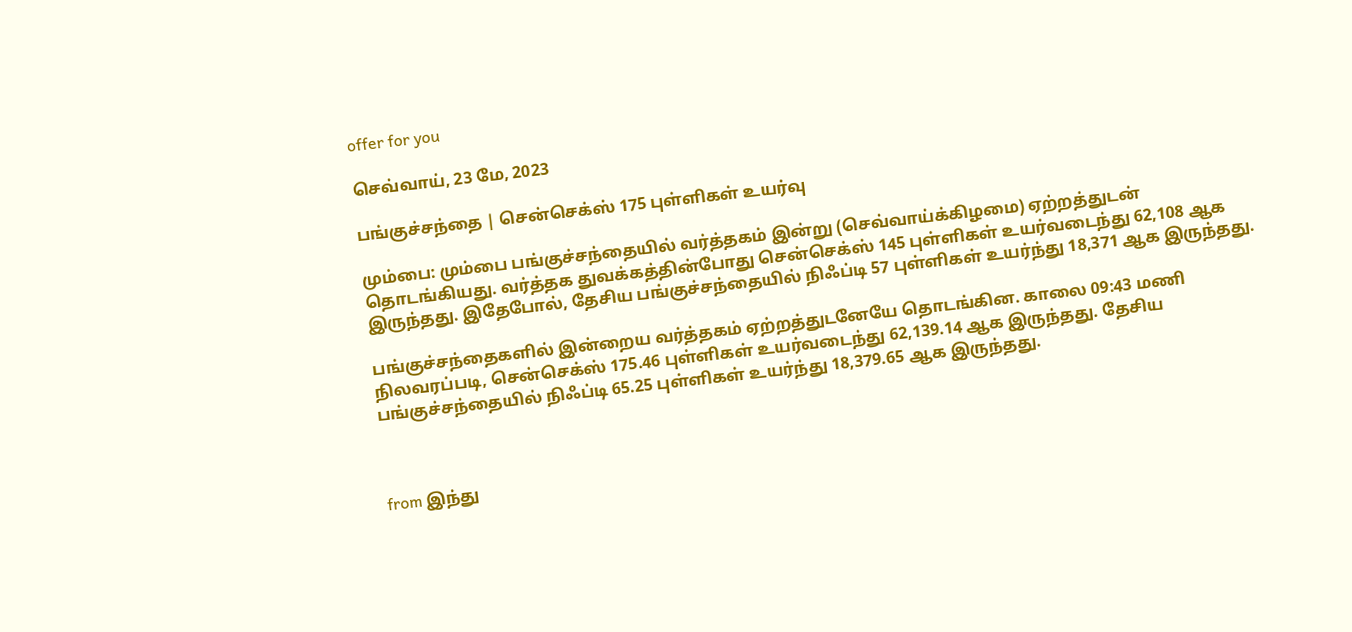offer for you

செவ்வாய், 23 மே, 2023

பங்குச்சந்தை | சென்செக்ஸ் 175 புள்ளிகள் உயர்வு

மும்பை: மும்பை பங்குச்சந்தையில் வர்த்தகம் இன்று (செவ்வாய்க்கிழமை) ஏற்றத்துடன் தொடங்கியது. வர்த்தக துவக்கத்தின்போது சென்செக்ஸ் 145 புள்ளிகள் உயர்வடைந்து 62,108 ஆக இருந்தது. இதேபோல், தேசிய பங்குச்சந்தையில் நிஃப்டி 57 புள்ளிகள் உயர்ந்து 18,371 ஆக இருந்தது.

பங்குச்சந்தைகளில் இன்றைய வர்த்தகம் ஏற்றத்துடனேயே தொடங்கின. காலை 09:43 மணி நிலவரப்படி, சென்செக்ஸ் 175.46 புள்ளிகள் உயர்வடைந்து 62,139.14 ஆக இருந்தது. தேசிய பங்குச்சந்தையில் நிஃப்டி 65.25 புள்ளிகள் உயர்ந்து 18,379.65 ஆக இருந்தது.



from இந்து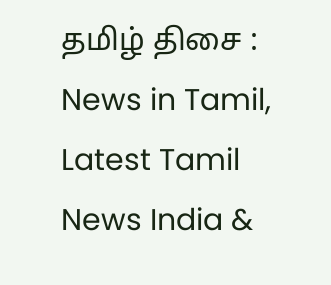தமிழ் திசை : News in Tamil, Latest Tamil News India &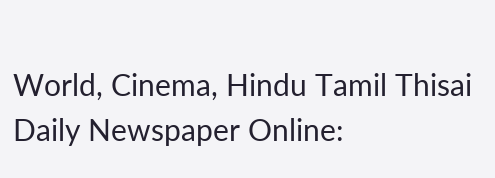World, Cinema, Hindu Tamil Thisai Daily Newspaper Online: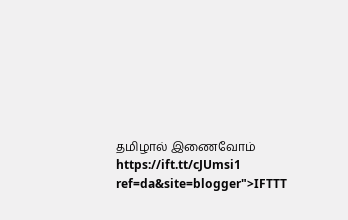தமிழால் இணைவோம் https://ift.tt/cJUmsi1
ref=da&site=blogger">IFTTT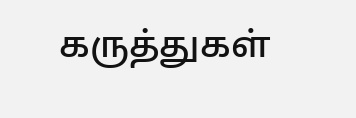கருத்துகள்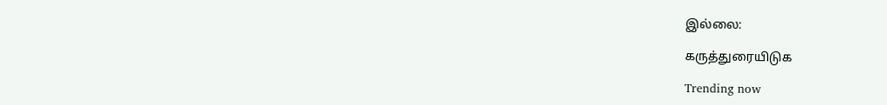இல்லை:

கருத்துரையிடுக

Trending now